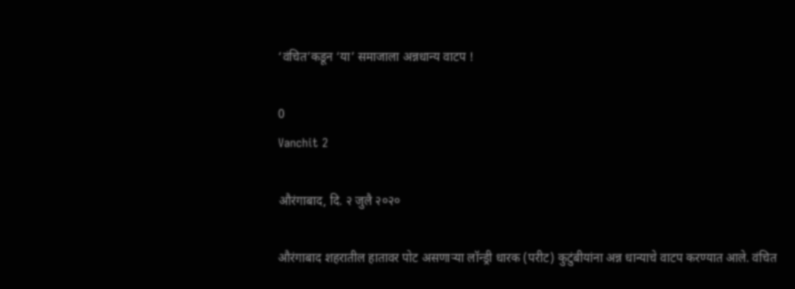‘वंचित’कडून ‘या’ समाजाला अन्नधान्य वाटप !

0
Vanchit 2

औरंगाबाद, दि. २ जुलै २०२०

औरंगाबाद शहरातील हातावर पोट असणाऱ्या लॉन्ड्री धारक (परीट) कुटुंबीयांना अन्न धान्याचे वाटप करण्यात आले. वंचित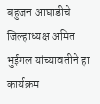बहुजन आघाडीचे जिल्हाध्यक्ष अमित भुईगल यांच्यावतीने हा कार्यक्रम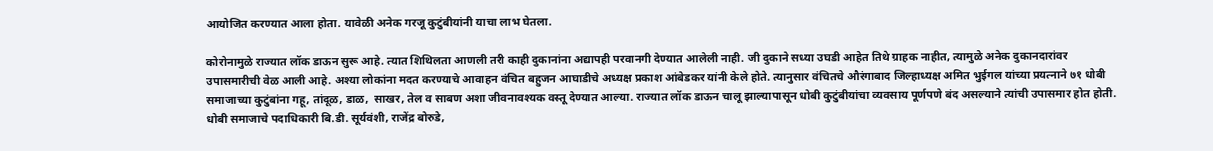आयोजित करण्यात आला होता. यावेळी अनेक गरजू कुटुंबीयांनी याचा लाभ घेतला.

कोरोनामुळे राज्यात लॉक डाऊन सुरू आहे. त्यात शिथिलता आणली तरी काही दुकानांना अद्यापही परवानगी देण्यात आलेली नाही. जी दुकाने सध्या उघडी आहेत तिथे ग्राहक नाहीत, त्यामुळे अनेक दुकानदारांवर उपासमारीची वेळ आली आहे. अश्या लोकांना मदत करण्याचे आवाहन वंचित बहुजन आघाडीचे अध्यक्ष प्रकाश आंबेडकर यांनी केले होते. त्यानुसार वंचितचे औरंगाबाद जिल्हाध्यक्ष अमित भुईगल यांच्या प्रयत्नाने ७१ धोबी समाजाच्या कुटुंबांना गहू, तांदूळ, डाळ,  साखर, तेल व साबण अशा जीवनावश्यक वस्तू देण्यात आल्या. राज्यात लॉक डाऊन चालू झाल्यापासून धोबी कुटुंबीयांचा व्यवसाय पूर्णपणे बंद असल्याने त्यांची उपासमार होत होती. धोबी समाजाचे पदाधिकारी बि.डी. सूर्यवंशी, राजेंद्र बोरुडे,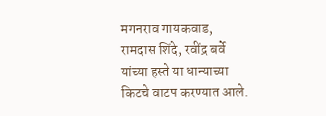मगनराव गायकवाड, रामदास शिंदे, रवींद्र बर्वे यांच्या हस्ते या धान्याच्या किटचे वाटप करण्यात आले.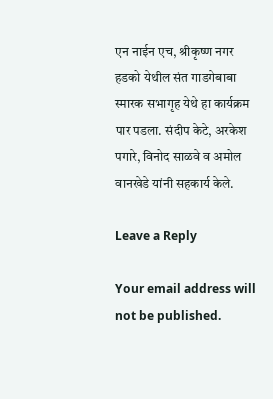एन नाईन एच, श्रीकृष्ण नगर हडको येथील संत गाडगेबाबा स्मारक सभागृह येथे हा कार्यक्रम पार पडला. संदीप केटे, अरकेश पगारे, विनोद साळवे व अमोल वानखेडे यांनी सहकार्य केले.

Leave a Reply

Your email address will not be published.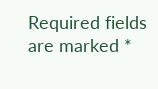Required fields are marked *